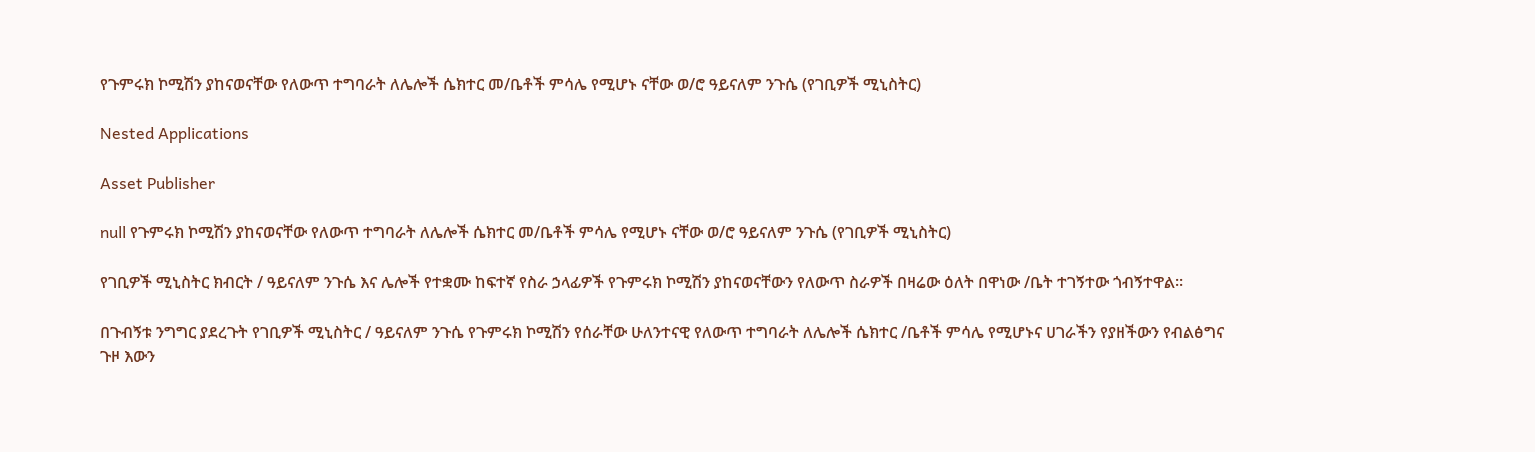የጉምሩክ ኮሚሽን ያከናወናቸው የለውጥ ተግባራት ለሌሎች ሴክተር መ/ቤቶች ምሳሌ የሚሆኑ ናቸው ወ/ሮ ዓይናለም ንጉሴ (የገቢዎች ሚኒስትር)

Nested Applications

Asset Publisher

null የጉምሩክ ኮሚሽን ያከናወናቸው የለውጥ ተግባራት ለሌሎች ሴክተር መ/ቤቶች ምሳሌ የሚሆኑ ናቸው ወ/ሮ ዓይናለም ንጉሴ (የገቢዎች ሚኒስትር)

የገቢዎች ሚኒስትር ክብርት / ዓይናለም ንጉሴ እና ሌሎች የተቋሙ ከፍተኛ የስራ ኃላፊዎች የጉምሩክ ኮሚሽን ያከናወናቸውን የለውጥ ስራዎች በዛሬው ዕለት በዋነው /ቤት ተገኝተው ጎብኝተዋል፡፡

በጉብኝቱ ንግግር ያደረጉት የገቢዎች ሚኒስትር / ዓይናለም ንጉሴ የጉምሩክ ኮሚሽን የሰራቸው ሁለንተናዊ የለውጥ ተግባራት ለሌሎች ሴክተር /ቤቶች ምሳሌ የሚሆኑና ሀገራችን የያዘችውን የብልፅግና ጉዞ እውን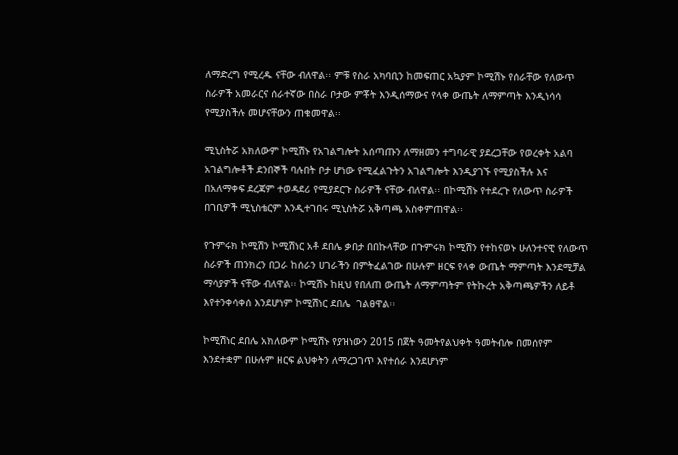ለማድረግ የሚረዱ ናቸው ብለዋል፡፡ ምቹ የስራ አካባቢን ከመፍጠር አኳያም ኮሚሽኑ የሰራቸው የለውጥ ስራዎች አመራርና ሰራተኛው በስራ ቦታው ምቾት እንዲሰማውና የላቀ ውጤት ለማምጣት እንዲነሳሳ የሚያስችሉ መሆናቸውን ጠቁመዋል፡፡

ሚኒስትሯ አክለውም ኮሚሽኑ የአገልግሎት አሰጣጡን ለማዘመን ተግባራዊ ያደረጋቸው የወረቀት አልባ አገልግሎቶች ደንበኞች ባሉበት ቦታ ሆነው የሚፈልጉትን አገልግሎት እንዲያገኙ የሚያስችሉ እና በአለማቀፍ ደረጃም ተወዳደሪ የሚያደርጉ ስራዎች ናቸው ብለዋል፡፡ በኮሚሽኑ የተደረጉ የለውጥ ስራዎች በገቢዎች ሚኒስቴርም እንዲተገበሩ ሚኒስትሯ አቅጣጫ አስቀምጠዋል፡፡

የጉምሩክ ኮሚሽን ኮሚሽነር አቶ ደበሌ ቃበታ በበኩላቸው በጉምሩክ ኮሚሽን የተከናወኑ ሁለንተናዊ የለውጥ ስራዎች ጠንክረን በጋራ ከሰራን ሀገራችን በምትፈልገው በሁሉም ዘርፍ የላቀ ውጤት ማምጣት እንደሚቻል ማሳያዎች ናቸው ብለዋል፡፡ ኮሚሽኑ ከዚህ የበለጠ ውጤት ለማምጣትም የትኩረት አቅጣጫዎችን ለይቶ እየተንቀሳቀሰ እንደሆነም ኮሚሽነር ደበሌ  ገልፀዋል፡፡

ኮሚሽነር ደበሌ አክለውም ኮሚሽኑ የያዝነውን 2015 በጀት ዓመትየልህቀት ዓመትብሎ በመሰየም እንደተቋም በሁሉም ዘርፍ ልህቀትን ለማረጋገጥ እየተሰራ እንደሆነም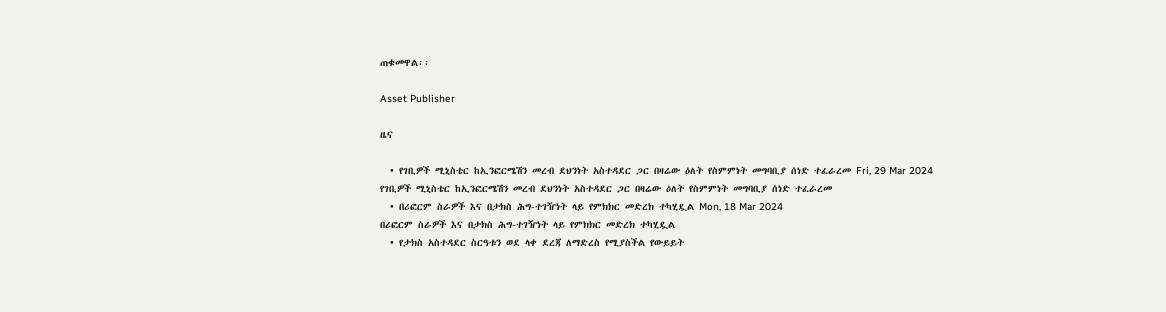ጠቁመዋል፡፡

Asset Publisher

ዜና

  • የገቢዎች ሚኒስቴር ከኢንፎርሜሽን መረብ ደህንነት አስተዳደር ጋር በዛሬው ዕለት የስምምነት መግባቢያ ሰነድ ተፈራረመ Fri, 29 Mar 2024
የገቢዎች ሚኒስቴር ከኢንፎርሜሽን መረብ ደህንነት አስተዳደር ጋር በዛሬው ዕለት የስምምነት መግባቢያ ሰነድ ተፈራረመ
  • በሪፎርም ስራዎች እና በታክስ ሕግ-ተገዥነት ላይ የምክክር መድረክ ተካሂዷል Mon, 18 Mar 2024
በሪፎርም ስራዎች እና በታክስ ሕግ-ተገዥነት ላይ የምክክር መድረክ ተካሂዷል
  • የታክስ አስተዳደር ስርዓቱን ወደ ላቀ ደረጃ ለማድረስ የሚያስችል የውይይት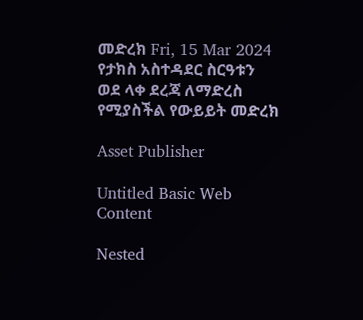መድረክ Fri, 15 Mar 2024
የታክስ አስተዳደር ስርዓቱን ወደ ላቀ ደረጃ ለማድረስ የሚያስችል የውይይት መድረክ

Asset Publisher

Untitled Basic Web Content

Nested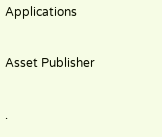Applications

Asset Publisher

.